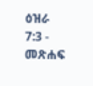ዕዝራ 7:3 - መጽሐፍ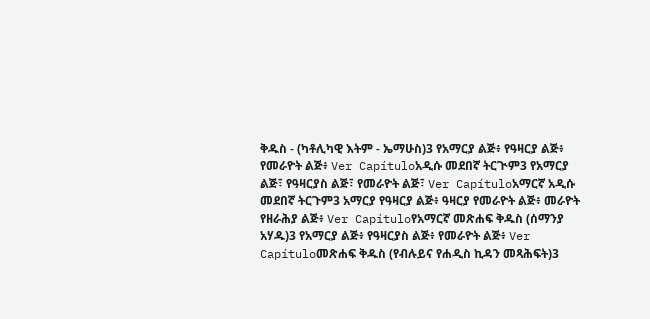ቅዱስ - (ካቶሊካዊ እትም - ኤማሁስ)3 የአማርያ ልጅ፥ የዓዛርያ ልጅ፥ የመራዮት ልጅ፥ Ver Capítuloአዲሱ መደበኛ ትርጒም3 የአማርያ ልጅ፣ የዓዛርያስ ልጅ፣ የመራዮት ልጅ፣ Ver Capítuloአማርኛ አዲሱ መደበኛ ትርጉም3 አማርያ የዓዛርያ ልጅ፥ ዓዛርያ የመራዮት ልጅ፥ መራዮት የዘራሕያ ልጅ፥ Ver Capítuloየአማርኛ መጽሐፍ ቅዱስ (ሰማንያ አሃዱ)3 የአማርያ ልጅ፥ የዓዛርያስ ልጅ፥ የመራዮት ልጅ፥ Ver Capítuloመጽሐፍ ቅዱስ (የብሉይና የሐዲስ ኪዳን መጻሕፍት)3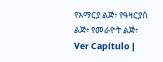የአማርያ ልጅ፥ የዓዛርያስ ልጅ፥ የመራዮት ልጅ፥ Ver Capítulo |